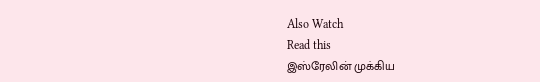Also Watch
Read this
இஸ்ரேலின் முக்கிய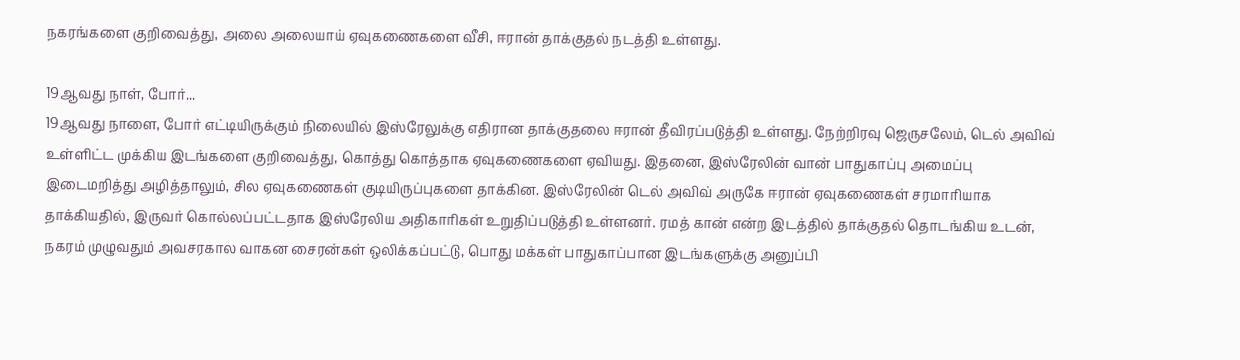நகரங்களை குறிவைத்து, அலை அலையாய் ஏவுகணைகளை வீசி, ஈரான் தாக்குதல் நடத்தி உள்ளது.

19ஆவது நாள், போர்...
19ஆவது நாளை, போர் எட்டியிருக்கும் நிலையில் இஸ்ரேலுக்கு எதிரான தாக்குதலை ஈரான் தீவிரப்படுத்தி உள்ளது. நேற்றிரவு ஜெருசலேம், டெல் அவிவ் உள்ளிட்ட முக்கிய இடங்களை குறிவைத்து, கொத்து கொத்தாக ஏவுகணைகளை ஏவியது. இதனை, இஸ்ரேலின் வான் பாதுகாப்பு அமைப்பு இடைமறித்து அழித்தாலும், சில ஏவுகணைகள் குடியிருப்புகளை தாக்கின. இஸ்ரேலின் டெல் அவிவ் அருகே ஈரான் ஏவுகணைகள் சரமாரியாக தாக்கியதில், இருவர் கொல்லப்பட்டதாக இஸ்ரேலிய அதிகாரிகள் உறுதிப்படுத்தி உள்ளனர். ரமத் கான் என்ற இடத்தில் தாக்குதல் தொடங்கிய உடன், நகரம் முழுவதும் அவசரகால வாகன சைரன்கள் ஒலிக்கப்பட்டு, பொது மக்கள் பாதுகாப்பான இடங்களுக்கு அனுப்பி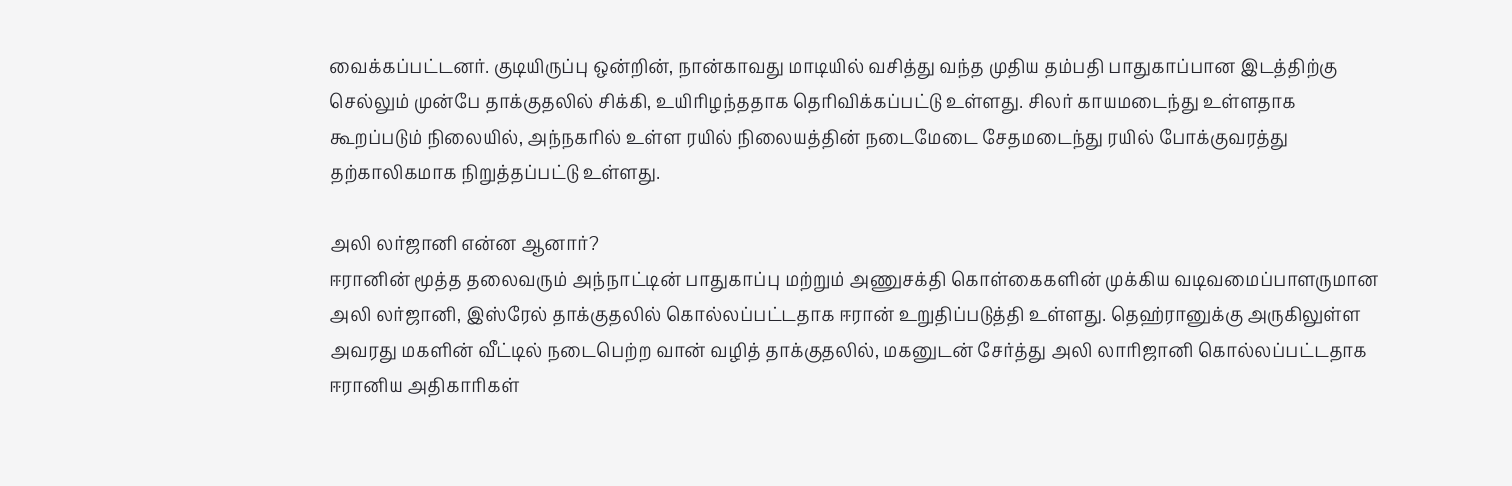வைக்கப்பட்டனர். குடியிருப்பு ஒன்றின், நான்காவது மாடியில் வசித்து வந்த முதிய தம்பதி பாதுகாப்பான இடத்திற்கு செல்லும் முன்பே தாக்குதலில் சிக்கி, உயிரிழந்ததாக தெரிவிக்கப்பட்டு உள்ளது. சிலர் காயமடைந்து உள்ளதாக கூறப்படும் நிலையில், அந்நகரில் உள்ள ரயில் நிலையத்தின் நடைமேடை சேதமடைந்து ரயில் போக்குவரத்து தற்காலிகமாக நிறுத்தப்பட்டு உள்ளது.

அலி லர்ஜானி என்ன ஆனார்?
ஈரானின் மூத்த தலைவரும் அந்நாட்டின் பாதுகாப்பு மற்றும் அணுசக்தி கொள்கைகளின் முக்கிய வடிவமைப்பாளருமான அலி லர்ஜானி, இஸ்ரேல் தாக்குதலில் கொல்லப்பட்டதாக ஈரான் உறுதிப்படுத்தி உள்ளது. தெஹ்ரானுக்கு அருகிலுள்ள அவரது மகளின் வீட்டில் நடைபெற்ற வான் வழித் தாக்குதலில், மகனுடன் சேர்த்து அலி லாரிஜானி கொல்லப்பட்டதாக ஈரானிய அதிகாரிகள்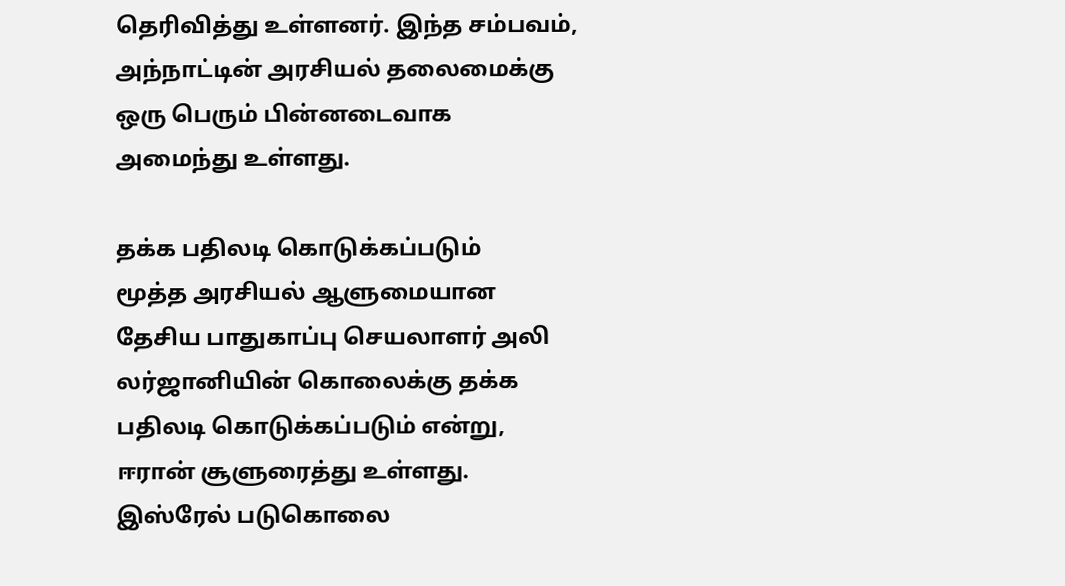தெரிவித்து உள்ளனர். இந்த சம்பவம், அந்நாட்டின் அரசியல் தலைமைக்கு ஒரு பெரும் பின்னடைவாக அமைந்து உள்ளது.

தக்க பதிலடி கொடுக்கப்படும்
மூத்த அரசியல் ஆளுமையான தேசிய பாதுகாப்பு செயலாளர் அலி லர்ஜானியின் கொலைக்கு தக்க பதிலடி கொடுக்கப்படும் என்று, ஈரான் சூளுரைத்து உள்ளது. இஸ்ரேல் படுகொலை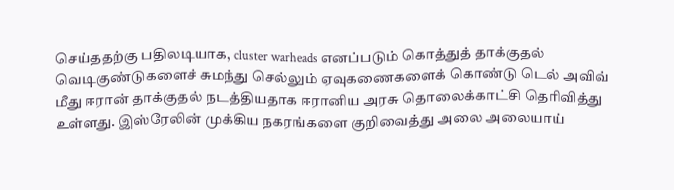செய்ததற்கு பதிலடியாக, cluster warheads எனப்படும் கொத்துத் தாக்குதல் வெடிகுண்டுகளைச் சுமந்து செல்லும் ஏவுகணைகளைக் கொண்டு டெல் அவிவ் மீது ஈரான் தாக்குதல் நடத்தியதாக ஈரானிய அரசு தொலைக்காட்சி தெரிவித்து உள்ளது. இஸ்ரேலின் முக்கிய நகரங்களை குறிவைத்து அலை அலையாய்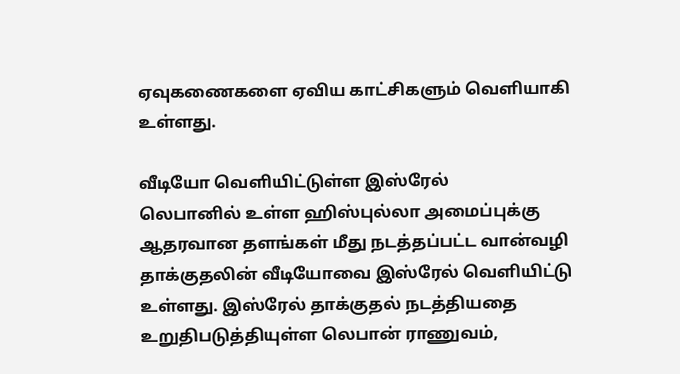ஏவுகணைகளை ஏவிய காட்சிகளும் வெளியாகி உள்ளது.

வீடியோ வெளியிட்டுள்ள இஸ்ரேல்
லெபானில் உள்ள ஹிஸ்புல்லா அமைப்புக்கு ஆதரவான தளங்கள் மீது நடத்தப்பட்ட வான்வழி தாக்குதலின் வீடியோவை இஸ்ரேல் வெளியிட்டு உள்ளது. இஸ்ரேல் தாக்குதல் நடத்தியதை உறுதிபடுத்தியுள்ள லெபான் ராணுவம்,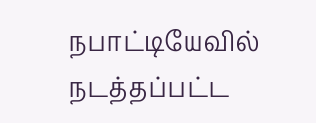நபாட்டியேவில் நடத்தப்பட்ட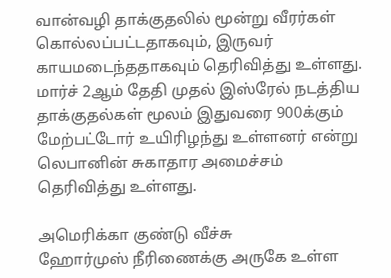வான்வழி தாக்குதலில் மூன்று வீரர்கள் கொல்லப்பட்டதாகவும், இருவர் காயமடைந்ததாகவும் தெரிவித்து உள்ளது. மார்ச் 2ஆம் தேதி முதல் இஸ்ரேல் நடத்திய தாக்குதல்கள் மூலம் இதுவரை 900க்கும் மேற்பட்டோர் உயிரிழந்து உள்ளனர் என்று லெபானின் சுகாதார அமைச்சம் தெரிவித்து உள்ளது.

அமெரிக்கா குண்டு வீச்சு
ஹோர்முஸ் நீரிணைக்கு அருகே உள்ள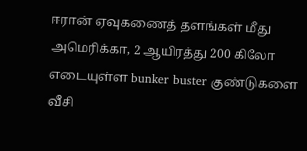ஈரான் ஏவுகணைத் தளங்கள் மீது அமெரிக்கா, 2 ஆயிரத்து 200 கிலோ எடையுள்ள bunker buster குண்டுகளை வீசி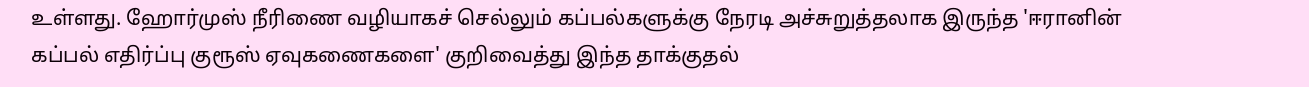உள்ளது. ஹோர்முஸ் நீரிணை வழியாகச் செல்லும் கப்பல்களுக்கு நேரடி அச்சுறுத்தலாக இருந்த 'ஈரானின் கப்பல் எதிர்ப்பு குரூஸ் ஏவுகணைகளை' குறிவைத்து இந்த தாக்குதல்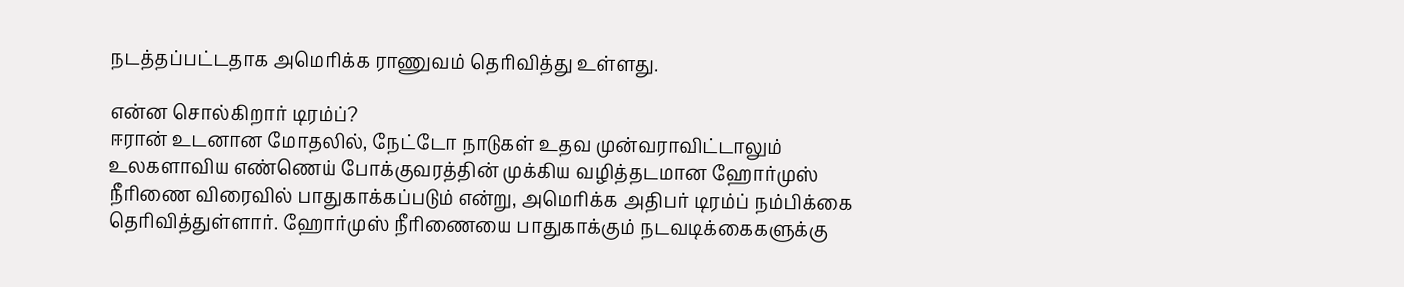நடத்தப்பட்டதாக அமெரிக்க ராணுவம் தெரிவித்து உள்ளது.

என்ன சொல்கிறார் டிரம்ப்?
ஈரான் உடனான மோதலில், நேட்டோ நாடுகள் உதவ முன்வராவிட்டாலும் உலகளாவிய எண்ணெய் போக்குவரத்தின் முக்கிய வழித்தடமான ஹோர்முஸ் நீரிணை விரைவில் பாதுகாக்கப்படும் என்று, அமெரிக்க அதிபர் டிரம்ப் நம்பிக்கை தெரிவித்துள்ளார். ஹோர்முஸ் நீரிணையை பாதுகாக்கும் நடவடிக்கைகளுக்கு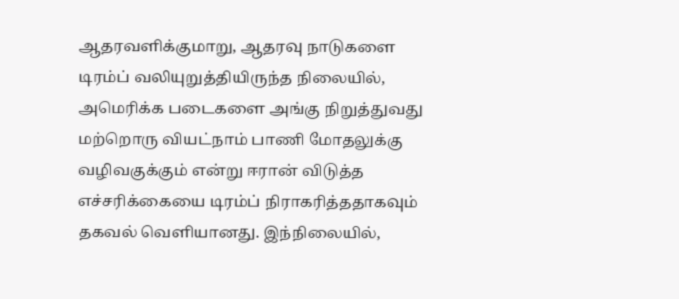ஆதரவளிக்குமாறு, ஆதரவு நாடுகளை டிரம்ப் வலியுறுத்தியிருந்த நிலையில், அமெரிக்க படைகளை அங்கு நிறுத்துவது மற்றொரு வியட்நாம் பாணி மோதலுக்கு வழிவகுக்கும் என்று ஈரான் விடுத்த எச்சரிக்கையை டிரம்ப் நிராகரித்ததாகவும் தகவல் வெளியானது. இந்நிலையில்,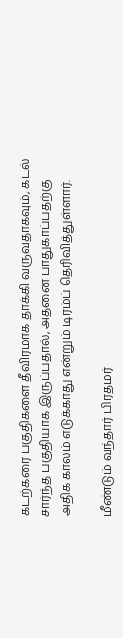கடற்கரை பகுதிகளை தீவிரமாக தாக்கி வருவதாகவும், கடல் சார்ந்த பகுதியாக இருப்பதால், அதனை பாதுகாப்பதற்கு அதிக காலம் எடுக்காது என்றும் டிரம்ப் தெரிவித்துள்ளார்.

மீண்டும் வந்தார் பிரதமர்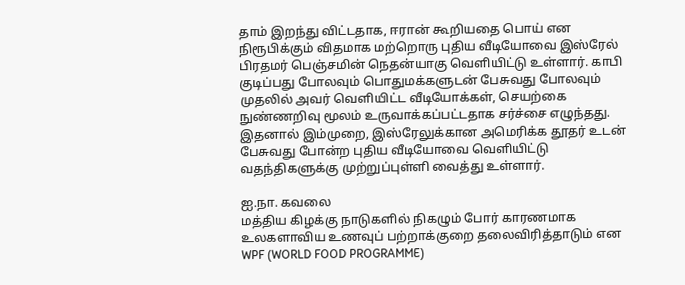தாம் இறந்து விட்டதாக, ஈரான் கூறியதை பொய் என நிரூபிக்கும் விதமாக மற்றொரு புதிய வீடியோவை இஸ்ரேல் பிரதமர் பெஞ்சமின் நெதன்யாகு வெளியிட்டு உள்ளார். காபி குடிப்பது போலவும் பொதுமக்களுடன் பேசுவது போலவும் முதலில் அவர் வெளியிட்ட வீடியோக்கள், செயற்கை நுண்ணறிவு மூலம் உருவாக்கப்பட்டதாக சர்ச்சை எழுந்தது. இதனால் இம்முறை, இஸ்ரேலுக்கான அமெரிக்க தூதர் உடன் பேசுவது போன்ற புதிய வீடியோவை வெளியிட்டு வதந்திகளுக்கு முற்றுப்புள்ளி வைத்து உள்ளார்.

ஐ.நா. கவலை
மத்திய கிழக்கு நாடுகளில் நிகழும் போர் காரணமாக உலகளாவிய உணவுப் பற்றாக்குறை தலைவிரித்தாடும் என WPF (WORLD FOOD PROGRAMME)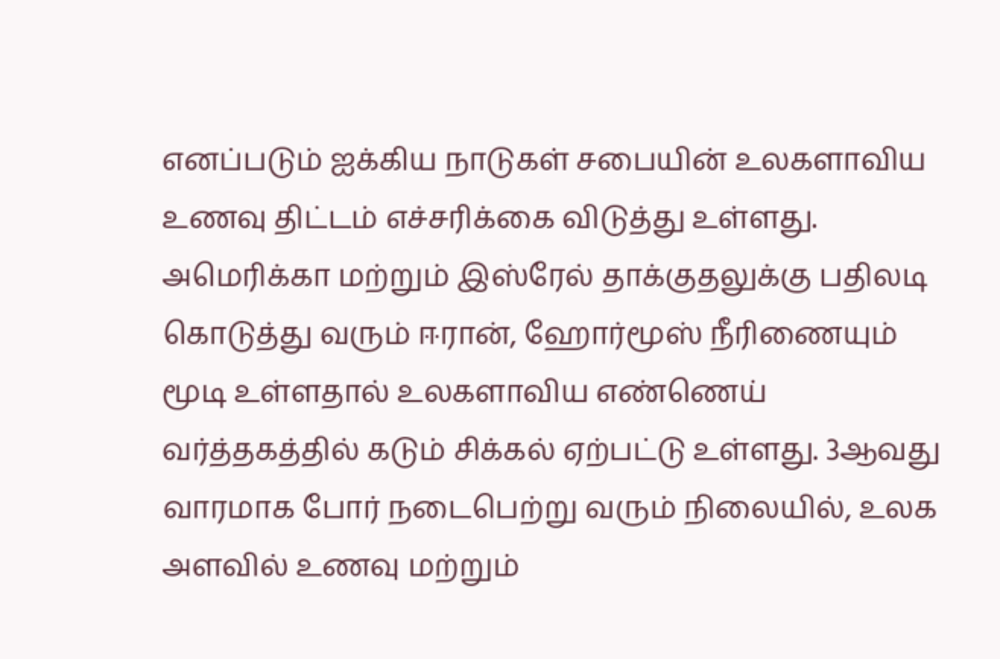எனப்படும் ஐக்கிய நாடுகள் சபையின் உலகளாவிய உணவு திட்டம் எச்சரிக்கை விடுத்து உள்ளது. அமெரிக்கா மற்றும் இஸ்ரேல் தாக்குதலுக்கு பதிலடி கொடுத்து வரும் ஈரான், ஹோர்மூஸ் நீரிணையும் மூடி உள்ளதால் உலகளாவிய எண்ணெய் வர்த்தகத்தில் கடும் சிக்கல் ஏற்பட்டு உள்ளது. 3ஆவது வாரமாக போர் நடைபெற்று வரும் நிலையில், உலக அளவில் உணவு மற்றும்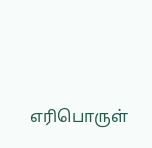எரிபொருள்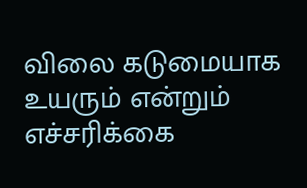விலை கடுமையாக உயரும் என்றும் எச்சரிக்கை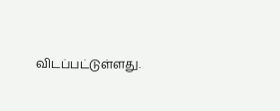விடப்பட்டுள்ளது.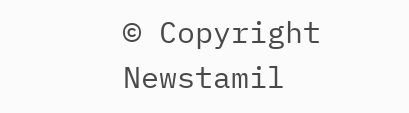© Copyright Newstamil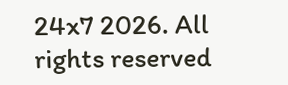24x7 2026. All rights reserved